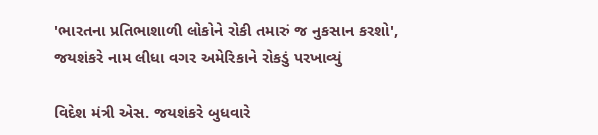'ભારતના પ્રતિભાશાળી લોકોને રોકી તમારું જ નુકસાન કરશો', જયશંકરે નામ લીધા વગર અમેરિકાને રોકડું પરખાવ્યું

વિદેશ મંત્રી એસ. જયશંકરે બુધવારે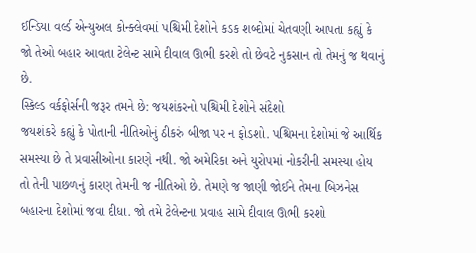ઈન્ડિયા વર્લ્ડ એન્યુઅલ કોન્ક્લેવમાં પશ્ચિમી દેશોને કડક શબ્દોમાં ચેતવણી આપતા કહ્યું કે જો તેઓ બહાર આવતા ટેલેન્ટ સામે દીવાલ ઊભી કરશે તો છેવટે નુકસાન તો તેમનું જ થવાનું છે.
સ્કિલ્ડ વર્કફોર્સની જરૂર તમને છે: જયશંકરનો પશ્ચિમી દેશોને સંદેશો
જયશંકરે કહ્યું કે પોતાની નીતિઓનું ઠીકરું બીજા પર ન ફોડશો. પશ્ચિમના દેશોમાં જે આર્થિક સમસ્યા છે તે પ્રવાસીઓના કારણે નથી. જો અમેરિકા અને યુરોપમાં નોકરીની સમસ્યા હોય તો તેની પાછળનું કારણ તેમની જ નીતિઓ છે. તેમણે જ જાણી જોઈને તેમના બિઝનેસ બહારના દેશોમાં જવા દીધા. જો તમે ટેલેન્ટના પ્રવાહ સામે દીવાલ ઊભી કરશો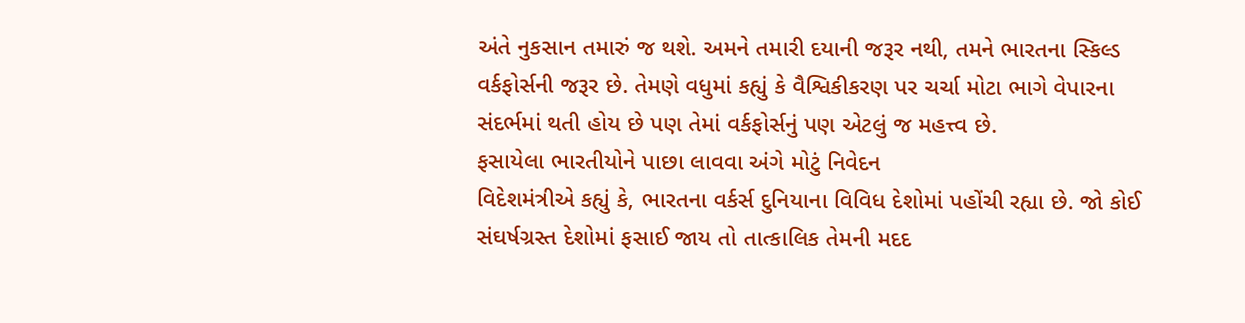અંતે નુકસાન તમારું જ થશે. અમને તમારી દયાની જરૂર નથી, તમને ભારતના સ્કિલ્ડ વર્કફોર્સની જરૂર છે. તેમણે વધુમાં કહ્યું કે વૈશ્વિકીકરણ પર ચર્ચા મોટા ભાગે વેપારના સંદર્ભમાં થતી હોય છે પણ તેમાં વર્કફોર્સનું પણ એટલું જ મહત્ત્વ છે.
ફસાયેલા ભારતીયોને પાછા લાવવા અંગે મોટું નિવેદન
વિદેશમંત્રીએ કહ્યું કે, ભારતના વર્કર્સ દુનિયાના વિવિધ દેશોમાં પહોંચી રહ્યા છે. જો કોઈ સંઘર્ષગ્રસ્ત દેશોમાં ફસાઈ જાય તો તાત્કાલિક તેમની મદદ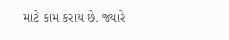માટે કામ કરાય છે. જ્યારે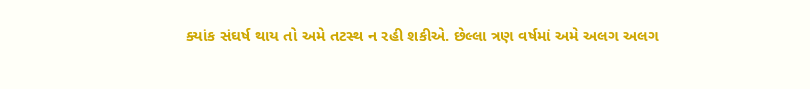ક્યાંક સંઘર્ષ થાય તો અમે તટસ્થ ન રહી શકીએ. છેલ્લા ત્રણ વર્ષમાં અમે અલગ અલગ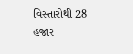વિસ્તારોથી 28 હજાર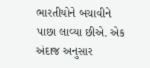ભારતીયોને બચાવીને પાછા લાવ્યા છીએ. એક અંદાજ અનુસાર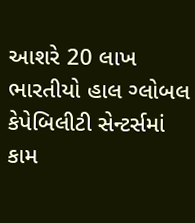આશરે 20 લાખ ભારતીયો હાલ ગ્લોબલ કેપેબિલીટી સેન્ટર્સમાં કામ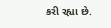કરી રહ્યા છે.